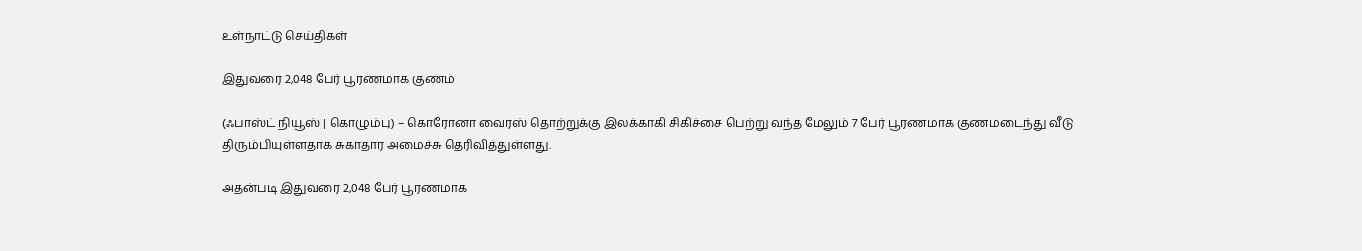உள்நாட்டு செய்திகள்

இதுவரை 2,048 பேர் பூரணமாக குணம்

(ஃபாஸ்ட் நியூஸ் | கொழும்பு) – கொரோனா வைரஸ் தொற்றுக்கு இலக்காகி சிகிச்சை பெற்று வந்த மேலும் 7 பேர் பூரணமாக குணமடைந்து வீடு திரும்பியுள்ளதாக சுகாதார அமைச்சு தெரிவித்துள்ளது.

அதன்படி இதுவரை 2,048 பேர் பூரணமாக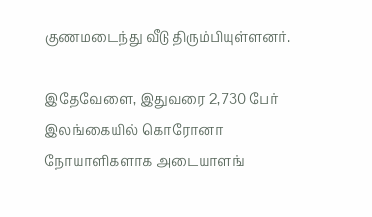குணமடைந்து வீடு திரும்பியுள்ளனர்.

இதேவேளை, இதுவரை 2,730 பேர் இலங்கையில் கொரோனா நோயாளிகளாக அடையாளங்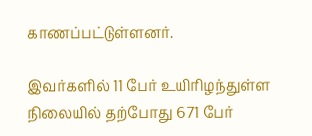காணப்பட்டுள்ளனர்.

இவர்களில் 11 பேர் உயிரிழந்துள்ள நிலையில் தற்போது 671 பேர்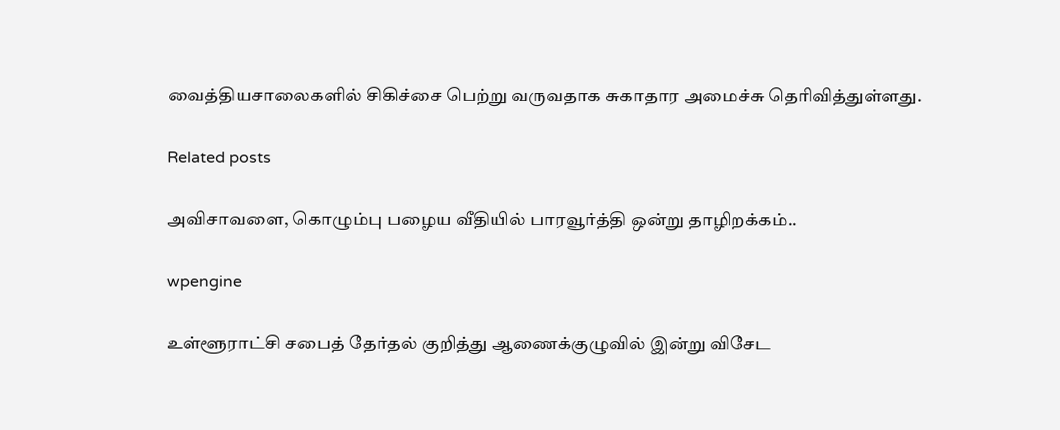வைத்தியசாலைகளில் சிகிச்சை பெற்று வருவதாக சுகாதார அமைச்சு தெரிவித்துள்ளது.

Related posts

அவிசாவளை, கொழும்பு பழைய வீதியில் பாரவூர்த்தி ஒன்று தாழிறக்கம்..

wpengine

உள்ளூராட்சி சபைத் தேர்தல் குறித்து ஆணைக்குழுவில் இன்று விசேட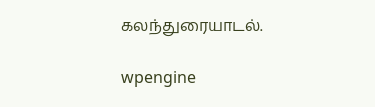கலந்துரையாடல்.

wpengine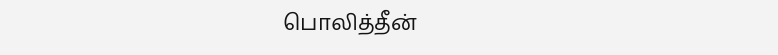பொலித்தீன்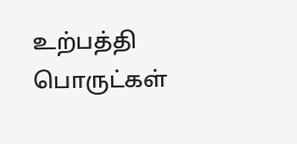உற்பத்தி பொருட்கள்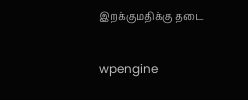இறக்குமதிக்கு தடை

wpengine